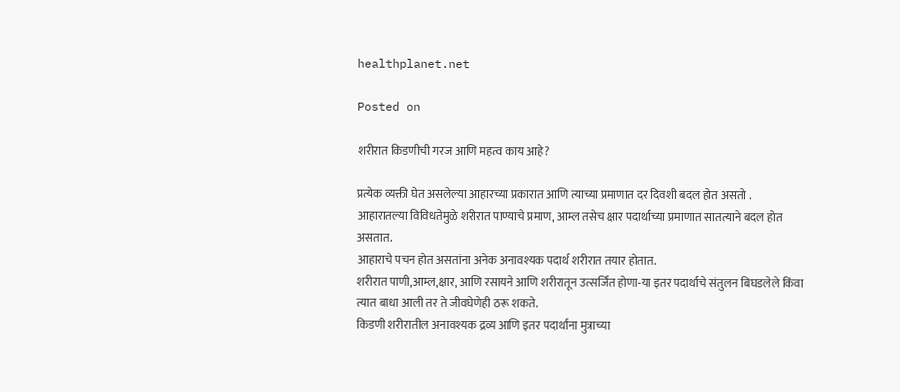healthplanet.net

Posted on

शरीरात किडणीची गरज आणि महत्व काय आहे?

प्रत्येक व्यक्ती घेत असलेल्या आहारच्या प्रकारात आणि त्याच्या प्रमाणात दर दिवशी बदल होत असतो .
आहारातल्या विविधतेमुळे शरीरात पाण्याचे प्रमाण, आम्ल तसेच क्षार पदार्थाच्या प्रमाणात सातत्याने बदल होत असतात.
आहाराचे पचन होत असतांना अनेक अनावश्यक पदार्थ शरीरात तयार होतात.
शरीरात पाणी,आम्ल,क्षार, आणि रसायने आणि शरीरातून उत्सर्जित होणा-या इतर पदार्थाचे संतुलन बिघडलेले किंवा त्यात बाधा आली तर ते जीवघेणेही ठरू शकते.
किडणी शरीरातील अनावश्यक द्रव्य आणि इतर पदार्थांना मुत्राच्या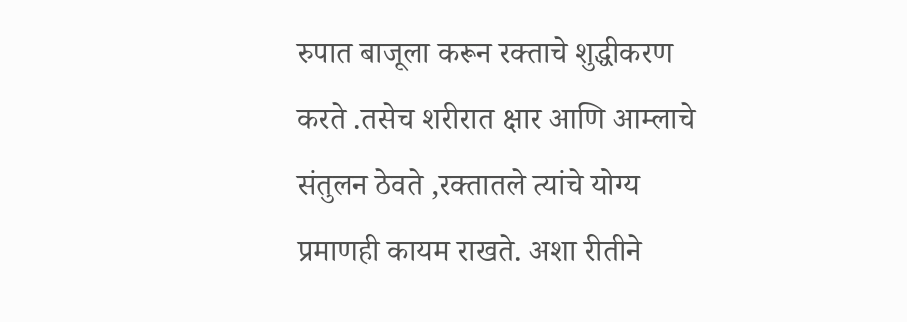रुपात बाजूला करून रक्ताचे शुद्धीकरण करते .तसेच शरीरात क्षार आणि आम्लाचे संतुलन ठेवते ,रक्तातले त्यांचे योग्य प्रमाणही कायम राखते. अशा रीतीने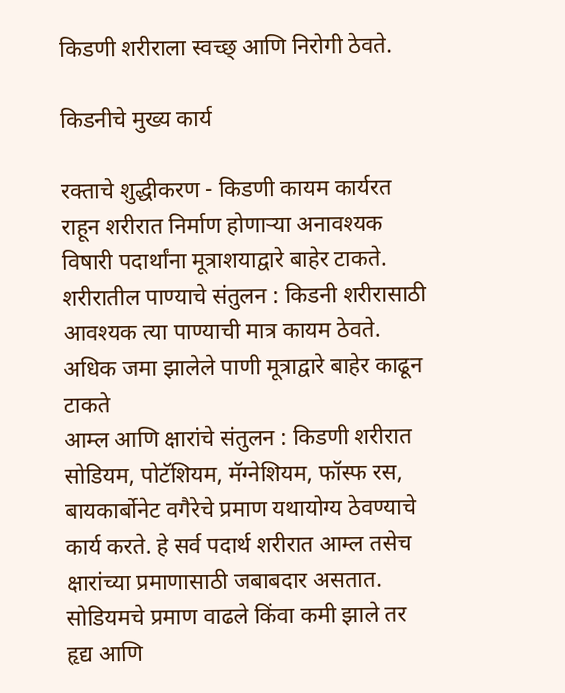किडणी शरीराला स्वच्छ् आणि निरोगी ठेवते.

किडनीचे मुख्य कार्य

रक्ताचे शुद्धीकरण - किडणी कायम कार्यरत राहून शरीरात निर्माण होणाऱ्या अनावश्यक विषारी पदार्थांना मूत्राशयाद्वारे बाहेर टाकते.
शरीरातील पाण्याचे संतुलन : किडनी शरीरासाठी आवश्यक त्या पाण्याची मात्र कायम ठेवते. अधिक जमा झालेले पाणी मूत्राद्वारे बाहेर काढून टाकते
आम्ल आणि क्षारांचे संतुलन : किडणी शरीरात सोडियम, पोटॅशियम, मॅग्नेशियम, फॉस्फ रस, बायकार्बोनेट वगैरेचे प्रमाण यथायोग्य ठेवण्याचे कार्य करते. हे सर्व पदार्थ शरीरात आम्ल तसेच क्षारांच्या प्रमाणासाठी जबाबदार असतात. सोडियमचे प्रमाण वाढले किंवा कमी झाले तर हृद्य आणि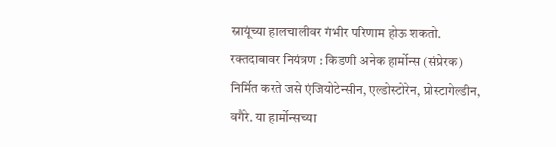स्नायूंच्या हालचालीवर गंभीर परिणाम होऊ शकतो.
रक्तदाबावर नियंत्रण : किडणी अनेक हार्मोन्स (संप्रेरक) निर्मित करते जसे एंजियोटेन्सीन, एल्डोस्टोरेन, प्रोस्टागेल्डीन, वगैरे. या हार्मोन्सच्या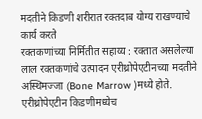मदतीने किडणी शरीरात रक्तदाब योग्य राखण्याचे कार्य करते
रक्तकणांच्या निर्मितीत सहाय्य : रक्तात असलेल्या लाल रक्तकणांचे उत्पादन एरीथ्रोपेएटीनच्या मदतीने अस्थिमज्जा (Bone Marrow )मध्ये होते. एरीथ्रोपेएटीन किडणीमध्येच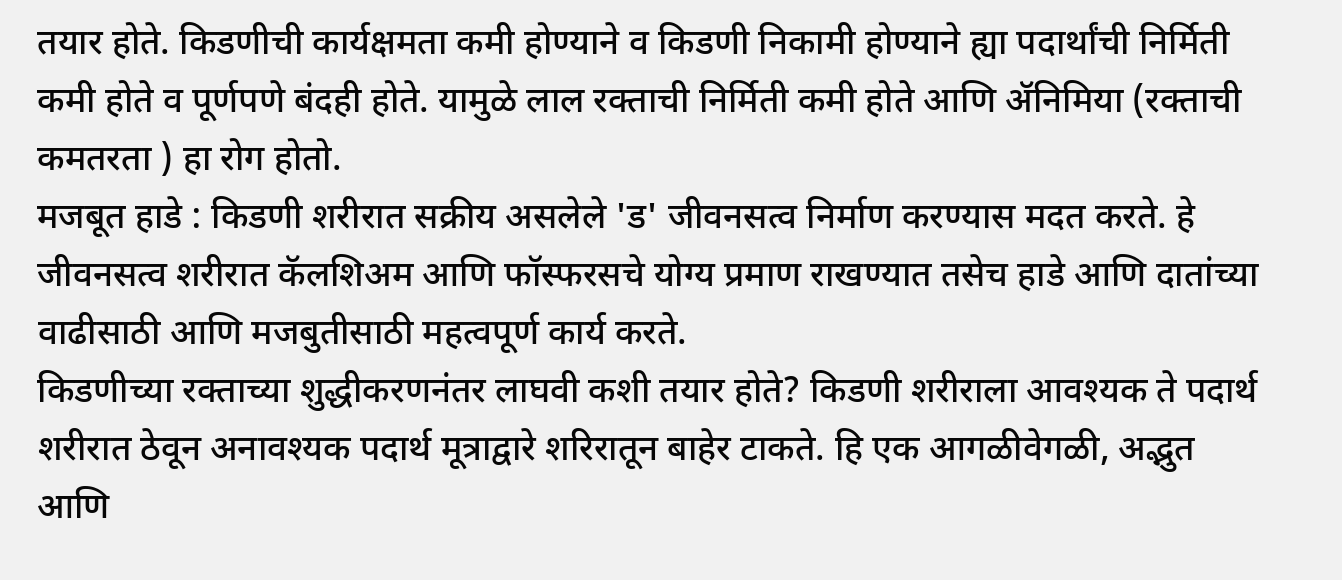तयार होते. किडणीची कार्यक्षमता कमी होण्याने व किडणी निकामी होण्याने ह्या पदार्थांची निर्मिती कमी होते व पूर्णपणे बंदही होते. यामुळे लाल रक्ताची निर्मिती कमी होते आणि ॲनिमिया (रक्ताची कमतरता ) हा रोग होतो.
मजबूत हाडे : किडणी शरीरात सक्रीय असलेले 'ड' जीवनसत्व निर्माण करण्यास मदत करते. हे जीवनसत्व शरीरात कॅलशिअम आणि फॉस्फरसचे योग्य प्रमाण राखण्यात तसेच हाडे आणि दातांच्या वाढीसाठी आणि मजबुतीसाठी महत्वपूर्ण कार्य करते.
किडणीच्या रक्ताच्या शुद्धीकरणनंतर लाघवी कशी तयार होते? किडणी शरीराला आवश्यक ते पदार्थ शरीरात ठेवून अनावश्यक पदार्थ मूत्राद्वारे शरिरातून बाहेर टाकते. हि एक आगळीवेगळी, अद्भुत आणि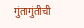गुंतागुंतीची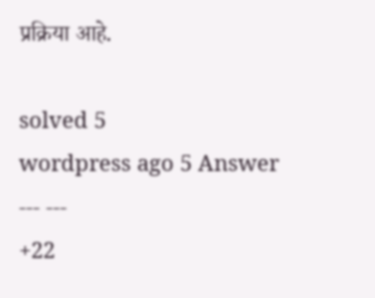प्रक्रिया आहे.

solved 5
wordpress ago 5 Answer
--- ---
+22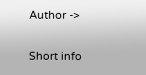Author ->

Short info